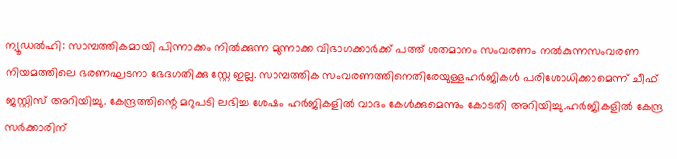ന്യൂഡൽഹി: സാമ്പത്തികമായി പിന്നാക്കം നിൽക്കുന്ന മുന്നാക്ക വിഭാഗക്കാർക്ക് പത്ത് ശതമാനം സംവരണം നൽകുന്നസംവരണ നിയമത്തിലെ ഭരണഘടനാ ഭേദഗതിക്കു സ്റ്റേ ഇല്ല. സാമ്പത്തിക സംവരണത്തിനെതിരേയുള്ളഹർജികൾ പരിശോധിക്കാമെന്ന് ചീഫ് ജസ്റ്റിസ് അറിയിച്ചു. കേന്ദ്രത്തിന്റെ മറുപടി ലഭിച്ച ശേഷം ഹർജികളിൽ വാദം കേൾക്കുമെന്നും കോടതി അറിയിച്ചു.ഹർജികളിൽ കേന്ദ്ര സർക്കാരിന്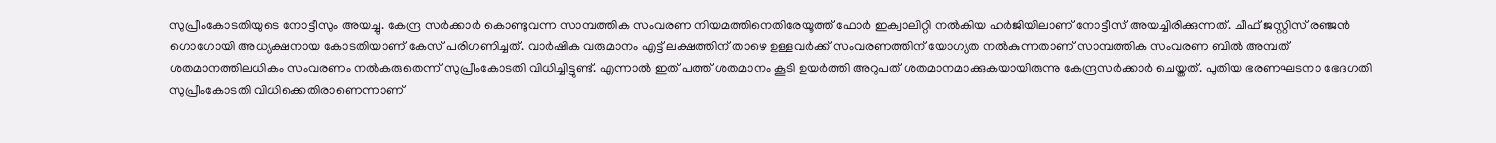സുപ്രീംകോടതിയുടെ നോട്ടീസും അയച്ചു. കേന്ദ്ര സർക്കാർ കൊണ്ടുവന്ന സാമ്പത്തിക സംവരണ നിയമത്തിനെതിരേയൂത്ത് ഫോർ ഇക്വാലിറ്റി നൽകിയ ഹർജിയിലാണ് നോട്ടീസ് അയച്ചിരിക്കുന്നത്. ചീഫ് ജസ്റ്റിസ് രഞ്ജൻ ഗൊഗോയി അധ്യക്ഷനായ കോടതിയാണ് കേസ് പരിഗണിച്ചത്. വാർഷിക വരുമാനം എട്ട് ലക്ഷത്തിന് താഴെ ഉള്ളവർക്ക് സംവരണത്തിന് യോഗ്യത നൽകുന്നതാണ് സാമ്പത്തിക സംവരണ ബിൽ അമ്പത് ശതമാനത്തിലധികം സംവരണം നൽകരുതെന്ന് സുപ്രീംകോടതി വിധിച്ചിട്ടുണ്ട്. എന്നാൽ ഇത് പത്ത് ശതമാനം കൂടി ഉയർത്തി അറുപത് ശതമാനമാക്കുകയായിരുന്നു കേന്ദ്രസർക്കാർ ചെയ്തത്. പുതിയ ഭരണഘടനാ ഭേദഗതി സുപ്രീംകോടതി വിധിക്കെതിരാണെന്നാണ്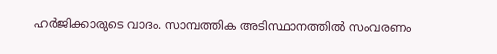ഹർജിക്കാരുടെ വാദം. സാമ്പത്തിക അടിസ്ഥാനത്തിൽ സംവരണം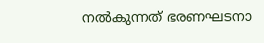നൽകുന്നത് ഭരണഘടനാ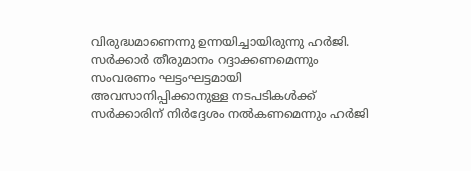വിരുദ്ധമാണെന്നു ഉന്നയിച്ചായിരുന്നു ഹർജി. സർക്കാർ തീരുമാനം റദ്ദാക്കണമെന്നും സംവരണം ഘട്ടംഘട്ടമായി അവസാനിപ്പിക്കാനുള്ള നടപടികൾക്ക് സർക്കാരിന് നിർദ്ദേശം നൽകണമെന്നും ഹർജി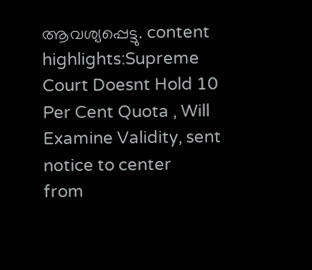ആവശ്യപ്പെട്ടു. content highlights:Supreme Court Doesnt Hold 10 Per Cent Quota , Will Examine Validity, sent notice to center
from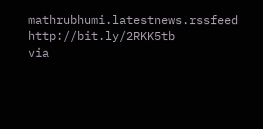mathrubhumi.latestnews.rssfeed http://bit.ly/2RKK5tb
via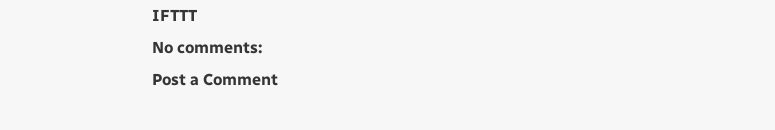IFTTT
No comments:
Post a Comment